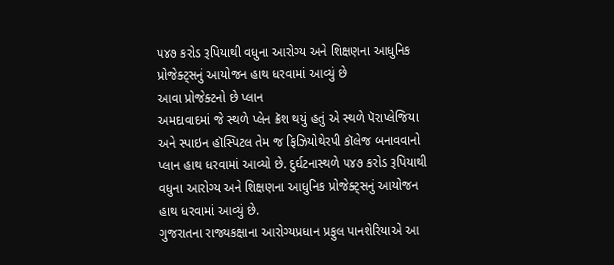૫૪૭ કરોડ રૂપિયાથી વધુના આરોગ્ય અને શિક્ષણના આધુનિક પ્રોજેક્ટ્સનું આયોજન હાથ ધરવામાં આવ્યું છે
આવા પ્રોજેક્ટનો છે પ્લાન
અમદાવાદમાં જે સ્થળે પ્લેન ક્રૅશ થયું હતું એ સ્થળે પૅરાપ્લેજિયા અને સ્પાઇન હૉસ્પિટલ તેમ જ ફિઝિયોથેરપી કૉલેજ બનાવવાનો પ્લાન હાથ ધરવામાં આવ્યો છે. દુર્ઘટનાસ્થળે ૫૪૭ કરોડ રૂપિયાથી વધુના આરોગ્ય અને શિક્ષણના આધુનિક પ્રોજેક્ટ્સનું આયોજન હાથ ધરવામાં આવ્યું છે.
ગુજરાતના રાજ્યકક્ષાના આરોગ્યપ્રધાન પ્રફુલ પાનશેરિયાએ આ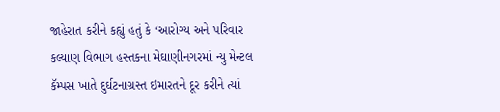જાહેરાત કરીને કહ્યું હતું કે ‘આરોગ્ય અને પરિવાર કલ્યાણ વિભાગ હસ્તકના મેઘાણીનગરમાં ન્યુ મેન્ટલ કૅમ્પસ ખાતે દુર્ઘટનાગ્રસ્ત ઇમારતને દૂર કરીને ત્યાં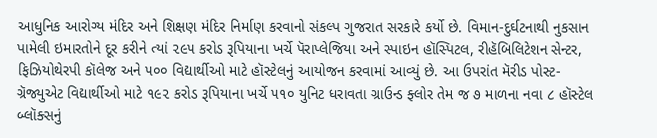આધુનિક આરોગ્ય મંદિર અને શિક્ષણ મંદિર નિર્માણ કરવાનો સંકલ્પ ગુજરાત સરકારે કર્યો છે. વિમાન-દુર્ઘટનાથી નુકસાન પામેલી ઇમારતોને દૂર કરીને ત્યાં ૨૯૫ કરોડ રૂપિયાના ખર્ચે પૅરાપ્લેજિયા અને સ્પાઇન હૉસ્પિટલ, રીહૅબિલિટેશન સેન્ટર, ફિઝિયોથેરપી કૉલેજ અને ૫૦૦ વિદ્યાર્થીઓ માટે હૉસ્ટેલનું આયોજન કરવામાં આવ્યું છે. આ ઉપરાંત મૅરીડ પોસ્ટ-ગ્રૅજ્યુએટ વિદ્યાર્થીઓ માટે ૧૯૨ કરોડ રૂપિયાના ખર્ચે ૫૧૦ યુનિટ ધરાવતા ગ્રાઉન્ડ ફ્લોર તેમ જ ૭ માળના નવા ૮ હૉસ્ટેલ બ્લૉક્સનું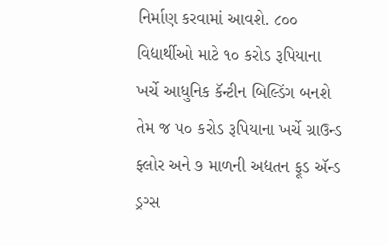નિર્માણ કરવામાં આવશે. ૮૦૦ વિદ્યાર્થીઓ માટે ૧૦ કરોડ રૂપિયાના ખર્ચે આધુનિક કૅન્ટીન બિલ્ડિંગ બનશે તેમ જ ૫૦ કરોડ રૂપિયાના ખર્ચે ગ્રાઉન્ડ ફ્લોર અને ૭ માળની અદ્યતન ફૂડ ઍન્ડ ડ્રગ્સ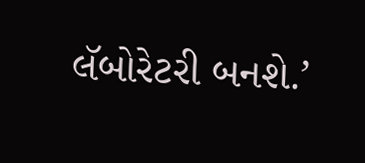લૅબોરેટરી બનશે.’